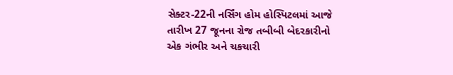સેક્ટર-22ની નર્સિંગ હોમ હોસ્પિટલમાં આજે તારીખ 27 જૂનના રોજ તબીબી બેદરકારીનો એક ગંભીર અને ચકચારી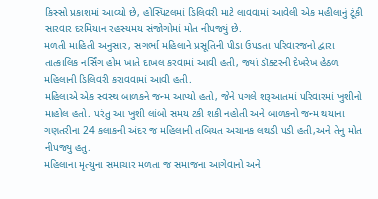કિસ્સો પ્રકાશમાં આવ્યો છે, હોસ્પિટલમાં ડિલિવરી માટે લાવવામાં આવેલી એક મહીલાનું ટૂંકી સારવાર દરમિયાન રહસ્યમય સંજોગોમાં મોત નીપજ્યું છે.
મળતી માહિતી અનુસાર, સગર્ભા મહિલાને પ્રસૂતિની પીડા ઉપડતા પરિવારજનો દ્વારા તાત્કાલિક નર્સિંગ હોમ ખાતે દાખલ કરવામાં આવી હતી, જ્યાં ડૉક્ટરની દેખરેખ હેઠળ મહિલાની ડિલિવરી કરાવવામાં આવી હતી.
મહિલાએ એક સ્વસ્થ બાળકને જન્મ આપ્યો હતો, જેને પગલે શરૂઆતમાં પરિવારમાં ખુશીનો માહોલ હતો. પરંતુ આ ખુશી લાંબો સમય ટકી શકી નહોતી અને બાળકનો જન્મ થયાના ગણતરીના 24 કલાકની અંદર જ મહિલાની તબિયત અચાનક લથડી પડી હતી,અને તેનુ મોત નીપજ્યુ હતુ.
મહિલાના મૃત્યુના સમાચાર મળતા જ સમાજના આગેવાનો અને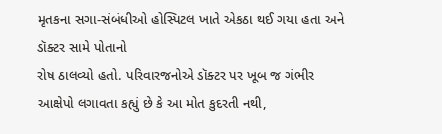મૃતકના સગા-સંબંધીઓ હોસ્પિટલ ખાતે એકઠા થઈ ગયા હતા અને ડૉક્ટર સામે પોતાનો
રોષ ઠાલવ્યો હતો. પરિવારજનોએ ડૉક્ટર પર ખૂબ જ ગંભીર આક્ષેપો લગાવતા કહ્યું છે કે આ મોત કુદરતી નથી,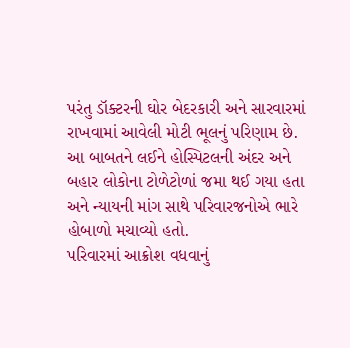પરંતુ ડૉક્ટરની ઘોર બેદરકારી અને સારવારમાં રાખવામાં આવેલી મોટી ભૂલનું પરિણામ છે. આ બાબતને લઈને હોસ્પિટલની અંદર અને બહાર લોકોના ટોળેટોળાં જમા થઈ ગયા હતા અને ન્યાયની માંગ સાથે પરિવારજનોએ ભારે હોબાળો મચાવ્યો હતો.
પરિવારમાં આક્રોશ વધવાનું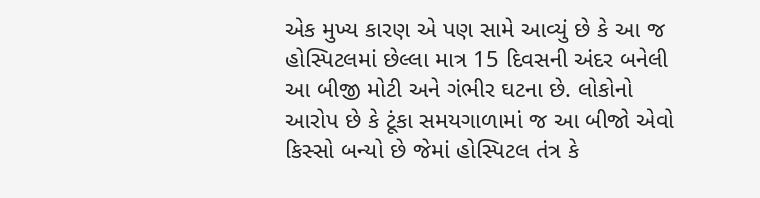એક મુખ્ય કારણ એ પણ સામે આવ્યું છે કે આ જ હોસ્પિટલમાં છેલ્લા માત્ર 15 દિવસની અંદર બનેલી આ બીજી મોટી અને ગંભીર ઘટના છે. લોકોનો આરોપ છે કે ટૂંકા સમયગાળામાં જ આ બીજો એવો કિસ્સો બન્યો છે જેમાં હોસ્પિટલ તંત્ર કે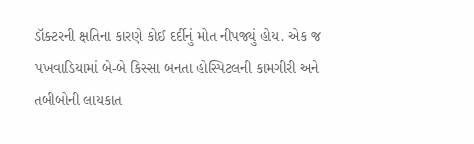ડૉક્ટરની ક્ષતિના કારણે કોઈ દર્દીનું મોત નીપજ્યું હોય. એક જ પખવાડિયામાં બે-બે કિસ્સા બનતા હોસ્પિટલની કામગીરી અને તબીબોની લાયકાત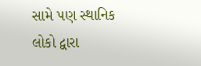સામે પણ સ્થાનિક લોકો દ્વારા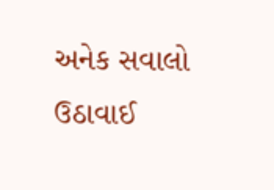અનેક સવાલો ઉઠાવાઈ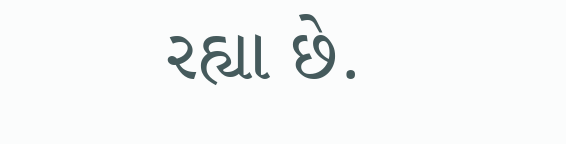રહ્યા છે.